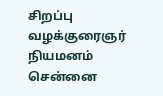சிறப்பு வழக்குரைஞர் நியமனம்
சென்னை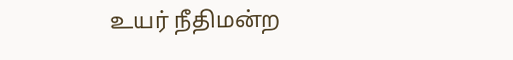உயர் நீதிமன்ற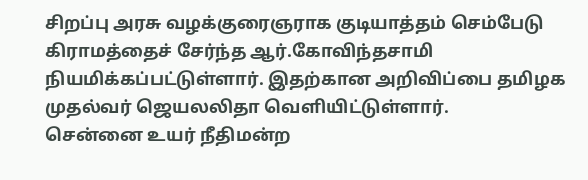சிறப்பு அரசு வழக்குரைஞராக குடியாத்தம் செம்பேடு கிராமத்தைச் சேர்ந்த ஆர்.கோவிந்தசாமி நியமிக்கப்பட்டுள்ளார். இதற்கான அறிவிப்பை தமிழக முதல்வர் ஜெயலலிதா வெளியிட்டுள்ளார்.
சென்னை உயர் நீதிமன்ற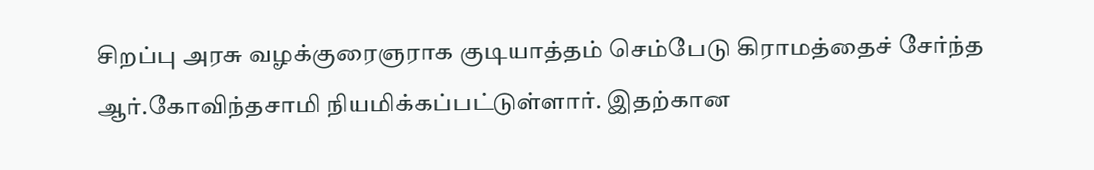சிறப்பு அரசு வழக்குரைஞராக குடியாத்தம் செம்பேடு கிராமத்தைச் சேர்ந்த ஆர்.கோவிந்தசாமி நியமிக்கப்பட்டுள்ளார். இதற்கான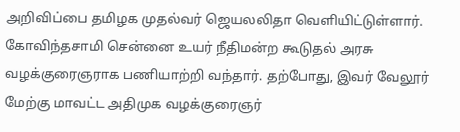அறிவிப்பை தமிழக முதல்வர் ஜெயலலிதா வெளியிட்டுள்ளார்.
கோவிந்தசாமி சென்னை உயர் நீதிமன்ற கூடுதல் அரசு வழக்குரைஞராக பணியாற்றி வந்தார். தற்போது, இவர் வேலூர் மேற்கு மாவட்ட அதிமுக வழக்குரைஞர்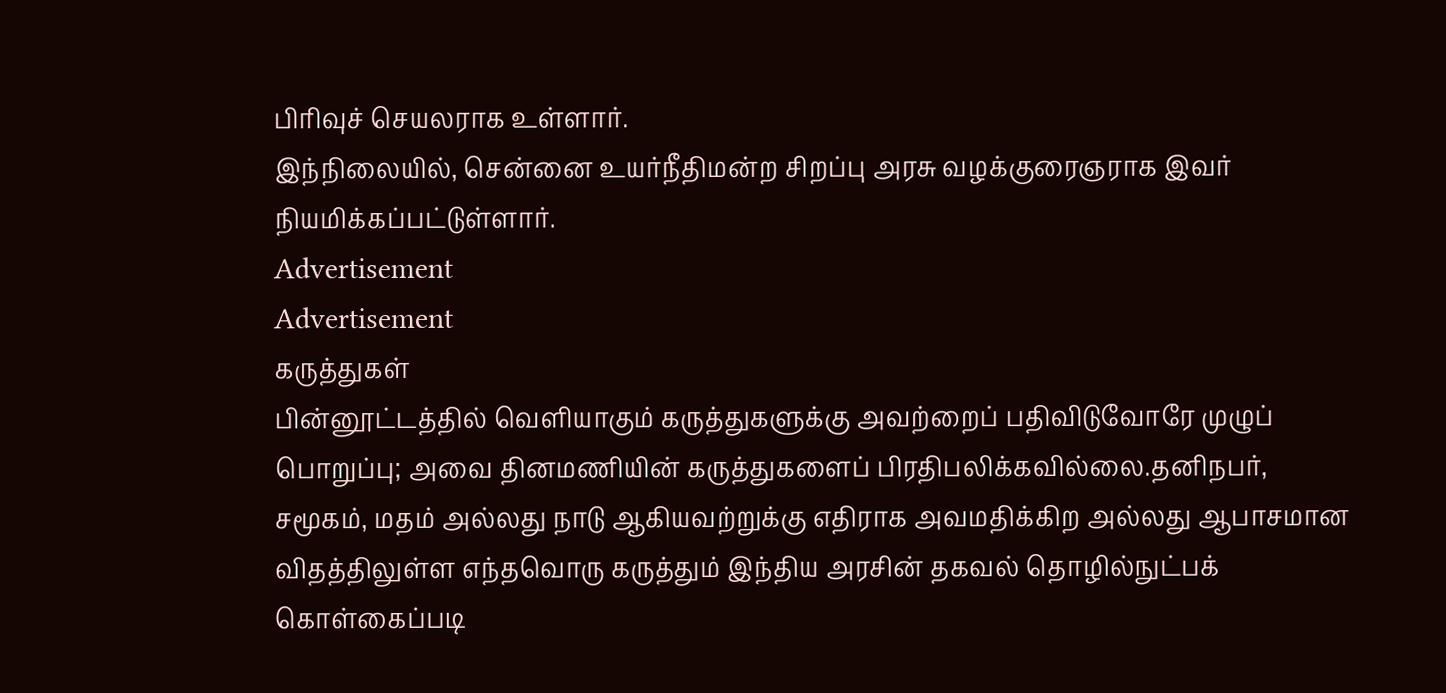பிரிவுச் செயலராக உள்ளார்.
இந்நிலையில், சென்னை உயர்நீதிமன்ற சிறப்பு அரசு வழக்குரைஞராக இவர் நியமிக்கப்பட்டுள்ளார்.
Advertisement
Advertisement
கருத்துகள்
பின்னூட்டத்தில் வெளியாகும் கருத்துகளுக்கு அவற்றைப் பதிவிடுவோரே முழுப் பொறுப்பு; அவை தினமணியின் கருத்துகளைப் பிரதிபலிக்கவில்லை.தனிநபர், சமூகம், மதம் அல்லது நாடு ஆகியவற்றுக்கு எதிராக அவமதிக்கிற அல்லது ஆபாசமான விதத்திலுள்ள எந்தவொரு கருத்தும் இந்திய அரசின் தகவல் தொழில்நுட்பக் கொள்கைப்படி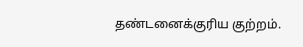தண்டனைக்குரிய குற்றம்.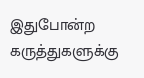இதுபோன்ற கருத்துகளுக்கு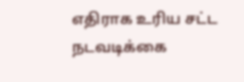எதிராக உரிய சட்ட நடவடிக்கை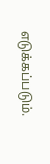எடுக்கப்படும்.